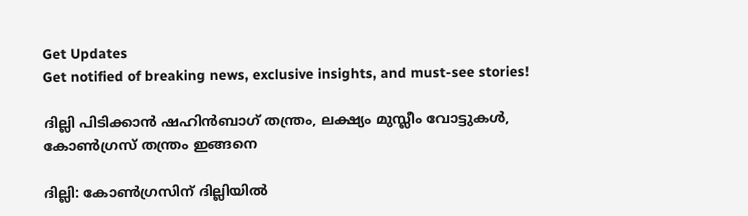Get Updates
Get notified of breaking news, exclusive insights, and must-see stories!

ദില്ലി പിടിക്കാന്‍ ഷഹിന്‍ബാഗ് തന്ത്രം, ലക്ഷ്യം മുസ്ലീം വോട്ടുകള്‍, കോണ്‍ഗ്രസ് തന്ത്രം ഇങ്ങനെ

ദില്ലി: കോണ്‍ഗ്രസിന് ദില്ലിയില്‍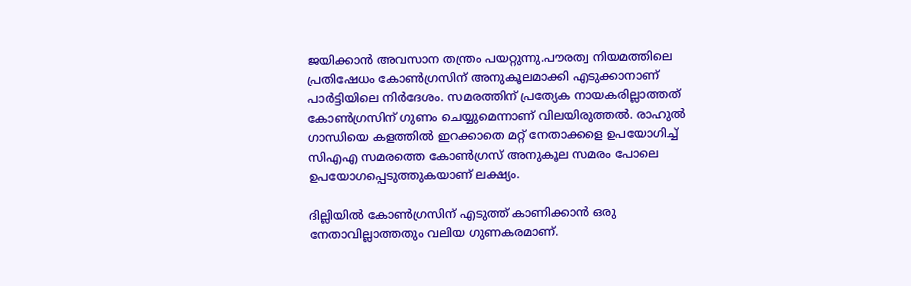ജയിക്കാന്‍ അവസാന തന്ത്രം പയറ്റുന്നു.പൗരത്വ നിയമത്തിലെ പ്രതിഷേധം കോണ്‍ഗ്രസിന് അനുകൂലമാക്കി എടുക്കാനാണ് പാര്‍ട്ടിയിലെ നിര്‍ദേശം. സമരത്തിന് പ്രത്യേക നായകരില്ലാത്തത് കോണ്‍ഗ്രസിന് ഗുണം ചെയ്യുമെന്നാണ് വിലയിരുത്തല്‍. രാഹുല്‍ ഗാന്ധിയെ കളത്തില്‍ ഇറക്കാതെ മറ്റ് നേതാക്കളെ ഉപയോഗിച്ച് സിഎഎ സമരത്തെ കോണ്‍ഗ്രസ് അനുകൂല സമരം പോലെ ഉപയോഗപ്പെടുത്തുകയാണ് ലക്ഷ്യം.

ദില്ലിയില്‍ കോണ്‍ഗ്രസിന് എടുത്ത് കാണിക്കാന്‍ ഒരു നേതാവില്ലാത്തതും വലിയ ഗുണകരമാണ്.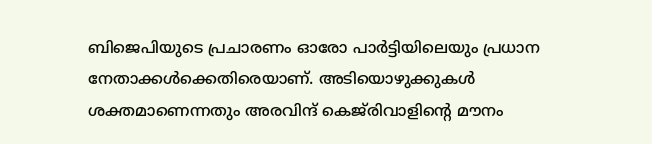ബിജെപിയുടെ പ്രചാരണം ഓരോ പാര്‍ട്ടിയിലെയും പ്രധാന നേതാക്കള്‍ക്കെതിരെയാണ്. അടിയൊഴുക്കുകള്‍ ശക്തമാണെന്നതും അരവിന്ദ് കെജ്‌രിവാളിന്റെ മൗനം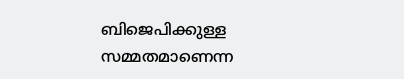ബിജെപിക്കുള്ള സമ്മതമാണെന്ന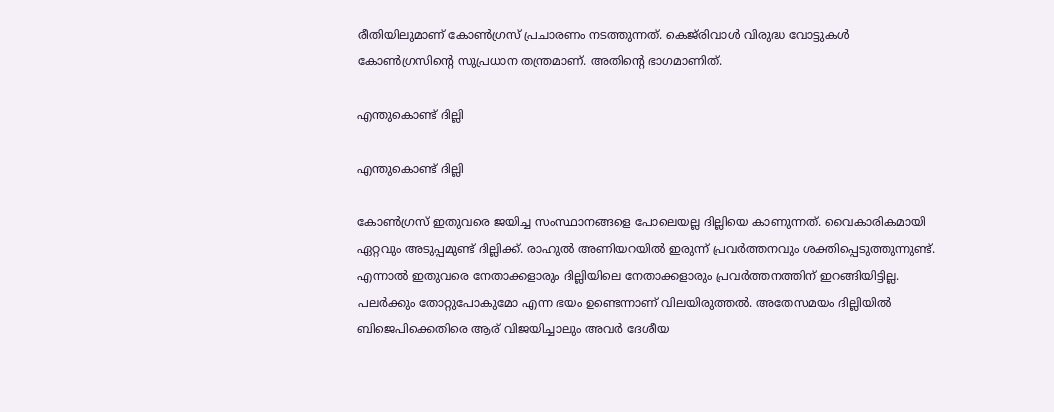രീതിയിലുമാണ് കോണ്‍ഗ്രസ് പ്രചാരണം നടത്തുന്നത്. കെജ്‌രിവാള്‍ വിരുദ്ധ വോട്ടുകള്‍ കോണ്‍ഗ്രസിന്റെ സുപ്രധാന തന്ത്രമാണ്. അതിന്റെ ഭാഗമാണിത്.

എന്തുകൊണ്ട് ദില്ലി

എന്തുകൊണ്ട് ദില്ലി

കോണ്‍ഗ്രസ് ഇതുവരെ ജയിച്ച സംസ്ഥാനങ്ങളെ പോലെയല്ല ദില്ലിയെ കാണുന്നത്. വൈകാരികമായി ഏറ്റവും അടുപ്പമുണ്ട് ദില്ലിക്ക്. രാഹുല്‍ അണിയറയില്‍ ഇരുന്ന് പ്രവര്‍ത്തനവും ശക്തിപ്പെടുത്തുന്നുണ്ട്. എന്നാല്‍ ഇതുവരെ നേതാക്കളാരും ദില്ലിയിലെ നേതാക്കളാരും പ്രവര്‍ത്തനത്തിന് ഇറങ്ങിയിട്ടില്ല. പലര്‍ക്കും തോറ്റുപോകുമോ എന്ന ഭയം ഉണ്ടെന്നാണ് വിലയിരുത്തല്‍. അതേസമയം ദില്ലിയില്‍ ബിജെപിക്കെതിരെ ആര് വിജയിച്ചാലും അവര്‍ ദേശീയ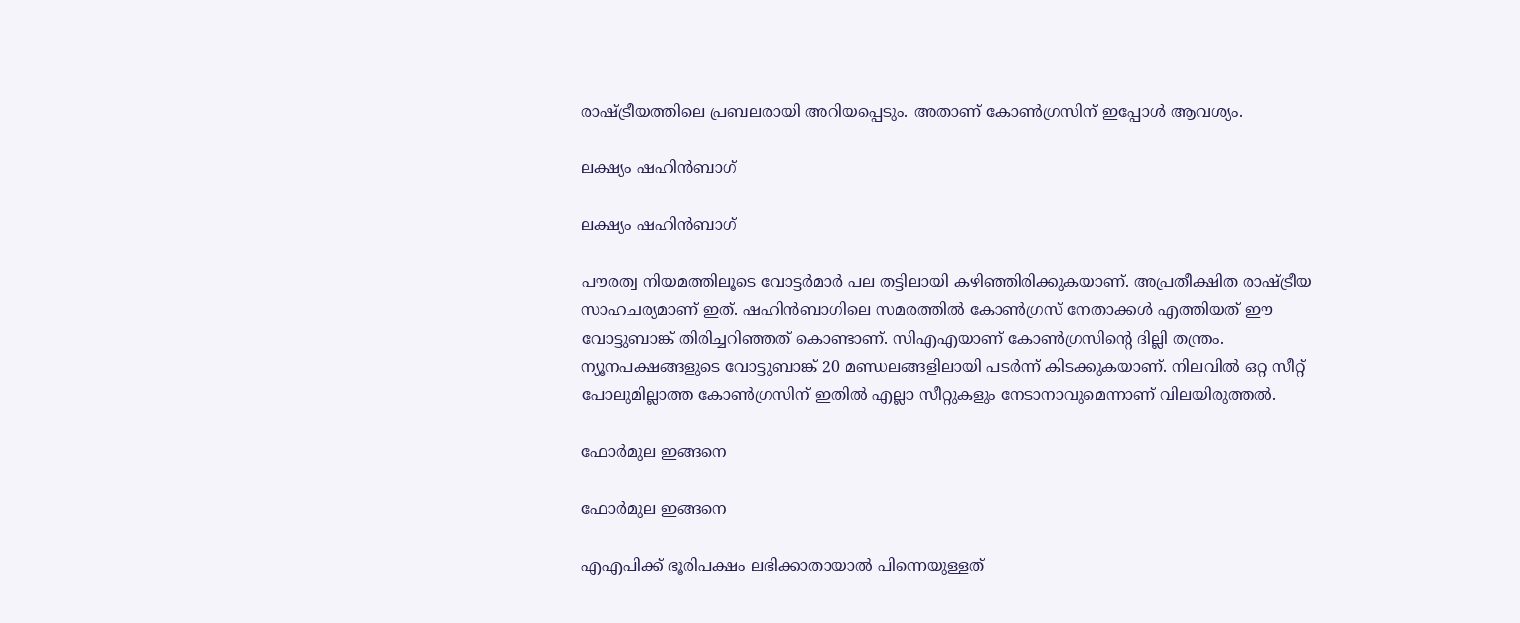രാഷ്ട്രീയത്തിലെ പ്രബലരായി അറിയപ്പെടും. അതാണ് കോണ്‍ഗ്രസിന് ഇപ്പോള്‍ ആവശ്യം.

ലക്ഷ്യം ഷഹിന്‍ബാഗ്

ലക്ഷ്യം ഷഹിന്‍ബാഗ്

പൗരത്വ നിയമത്തിലൂടെ വോട്ടര്‍മാര്‍ പല തട്ടിലായി കഴിഞ്ഞിരിക്കുകയാണ്. അപ്രതീക്ഷിത രാഷ്ട്രീയ സാഹചര്യമാണ് ഇത്. ഷഹിന്‍ബാഗിലെ സമരത്തില്‍ കോണ്‍ഗ്രസ് നേതാക്കള്‍ എത്തിയത് ഈ വോട്ടുബാങ്ക് തിരിച്ചറിഞ്ഞത് കൊണ്ടാണ്. സിഎഎയാണ് കോണ്‍ഗ്രസിന്റെ ദില്ലി തന്ത്രം. ന്യൂനപക്ഷങ്ങളുടെ വോട്ടുബാങ്ക് 20 മണ്ഡലങ്ങളിലായി പടര്‍ന്ന് കിടക്കുകയാണ്. നിലവില്‍ ഒറ്റ സീറ്റ് പോലുമില്ലാത്ത കോണ്‍ഗ്രസിന് ഇതില്‍ എല്ലാ സീറ്റുകളും നേടാനാവുമെന്നാണ് വിലയിരുത്തല്‍.

ഫോര്‍മുല ഇങ്ങനെ

ഫോര്‍മുല ഇങ്ങനെ

എഎപിക്ക് ഭൂരിപക്ഷം ലഭിക്കാതായാല്‍ പിന്നെയുള്ളത്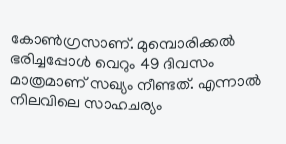കോണ്‍ഗ്രസാണ്. മുമ്പൊരിക്കല്‍ ഭരിച്ചപ്പോള്‍ വെറും 49 ദിവസം മാത്രമാണ് സഖ്യം നീണ്ടത്. എന്നാല്‍ നിലവിലെ സാഹചര്യം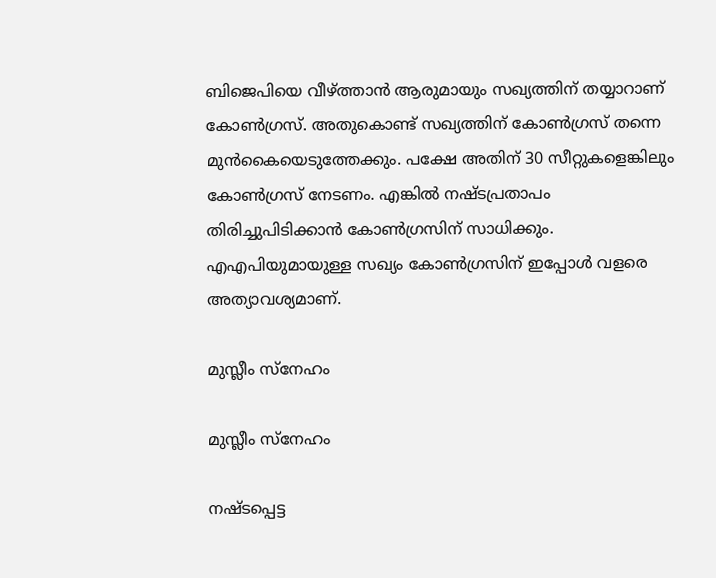ബിജെപിയെ വീഴ്ത്താന്‍ ആരുമായും സഖ്യത്തിന് തയ്യാറാണ് കോണ്‍ഗ്രസ്. അതുകൊണ്ട് സഖ്യത്തിന് കോണ്‍ഗ്രസ് തന്നെ മുന്‍കൈയെടുത്തേക്കും. പക്ഷേ അതിന് 30 സീറ്റുകളെങ്കിലും കോണ്‍ഗ്രസ് നേടണം. എങ്കില്‍ നഷ്ടപ്രതാപം തിരിച്ചുപിടിക്കാന്‍ കോണ്‍ഗ്രസിന് സാധിക്കും. എഎപിയുമായുള്ള സഖ്യം കോണ്‍ഗ്രസിന് ഇപ്പോള്‍ വളരെ അത്യാവശ്യമാണ്.

മുസ്ലീം സ്‌നേഹം

മുസ്ലീം സ്‌നേഹം

നഷ്ടപ്പെട്ട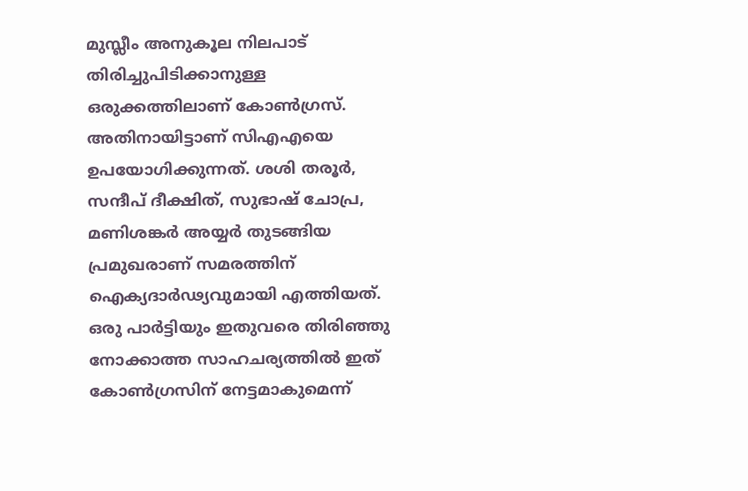മുസ്ലീം അനുകൂല നിലപാട് തിരിച്ചുപിടിക്കാനുള്ള ഒരുക്കത്തിലാണ് കോണ്‍ഗ്രസ്. അതിനായിട്ടാണ് സിഎഎയെ ഉപയോഗിക്കുന്നത്. ശശി തരൂര്‍, സന്ദീപ് ദീക്ഷിത്, സുഭാഷ് ചോപ്ര, മണിശങ്കര്‍ അയ്യര്‍ തുടങ്ങിയ പ്രമുഖരാണ് സമരത്തിന് ഐക്യദാര്‍ഢ്യവുമായി എത്തിയത്. ഒരു പാര്‍ട്ടിയും ഇതുവരെ തിരിഞ്ഞു നോക്കാത്ത സാഹചര്യത്തില്‍ ഇത് കോണ്‍ഗ്രസിന് നേട്ടമാകുമെന്ന്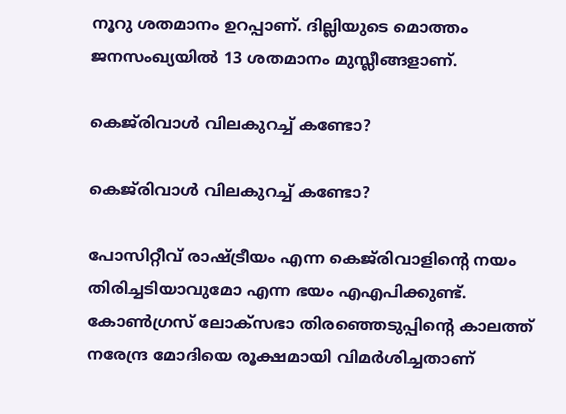നൂറു ശതമാനം ഉറപ്പാണ്. ദില്ലിയുടെ മൊത്തം ജനസംഖ്യയില്‍ 13 ശതമാനം മുസ്ലീങ്ങളാണ്.

കെജ്‌രിവാള്‍ വിലകുറച്ച് കണ്ടോ?

കെജ്‌രിവാള്‍ വിലകുറച്ച് കണ്ടോ?

പോസിറ്റീവ് രാഷ്ട്രീയം എന്ന കെജ്‌രിവാളിന്റെ നയം തിരിച്ചടിയാവുമോ എന്ന ഭയം എഎപിക്കുണ്ട്. കോണ്‍ഗ്രസ് ലോക്‌സഭാ തിരഞ്ഞെടുപ്പിന്റെ കാലത്ത് നരേന്ദ്ര മോദിയെ രൂക്ഷമായി വിമര്‍ശിച്ചതാണ്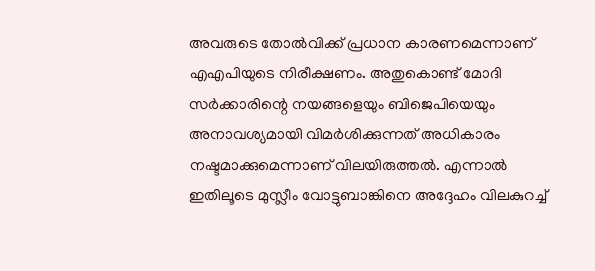അവരുടെ തോല്‍വിക്ക് പ്രധാന കാരണമെന്നാണ് എഎപിയുടെ നിരീക്ഷണം. അതുകൊണ്ട് മോദി സര്‍ക്കാരിന്റെ നയങ്ങളെയും ബിജെപിയെയും അനാവശ്യമായി വിമര്‍ശിക്കുന്നത് അധികാരം നഷ്ടമാക്കുമെന്നാണ് വിലയിരുത്തല്‍. എന്നാല്‍ ഇതിലൂടെ മുസ്ലീം വോട്ടുബാങ്കിനെ അദ്ദേഹം വിലകുറച്ച്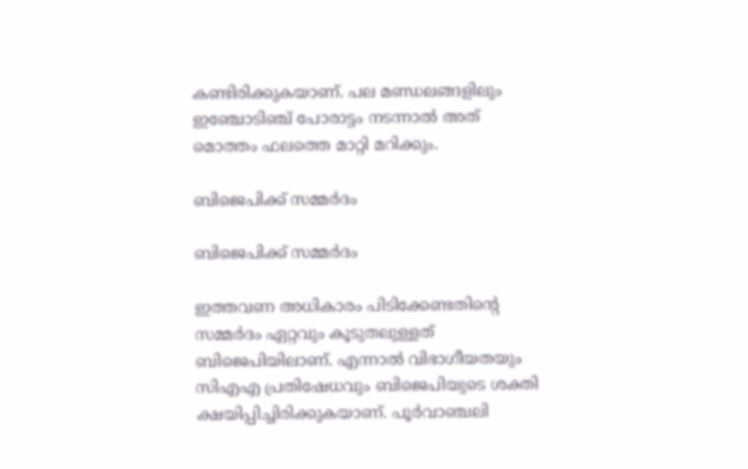കണ്ടിരിക്കുകയാണ്. പല മണ്ഡലങ്ങളിലും ഇഞ്ചോടിഞ്ച് പോരാട്ടം നടന്നാല്‍ അത് മൊത്തം ഫലത്തെ മാറ്റി മറിക്കും.

ബിജെപിക്ക് സമ്മര്‍ദം

ബിജെപിക്ക് സമ്മര്‍ദം

ഇത്തവണ അധികാരം പിടിക്കേണ്ടതിന്റെ സമ്മര്‍ദം ഏറ്റവും കൂടുതലുള്ളത് ബിജെപിയിലാണ്. എന്നാല്‍ വിഭാഗീയതയും സിഎഎ പ്രതിഷേധവും ബിജെപിയുടെ ശക്തി ക്ഷയിപ്പിച്ചിരിക്കുകയാണ്. പൂര്‍വാഞ്ചലി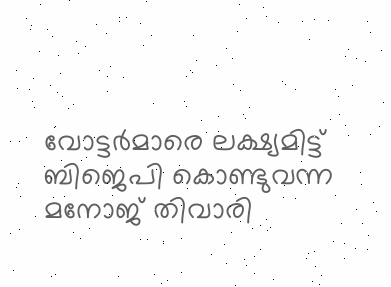വോട്ടര്‍മാരെ ലക്ഷ്യമിട്ട് ബിജെപി കൊണ്ടുവന്ന മനോജ് തിവാരി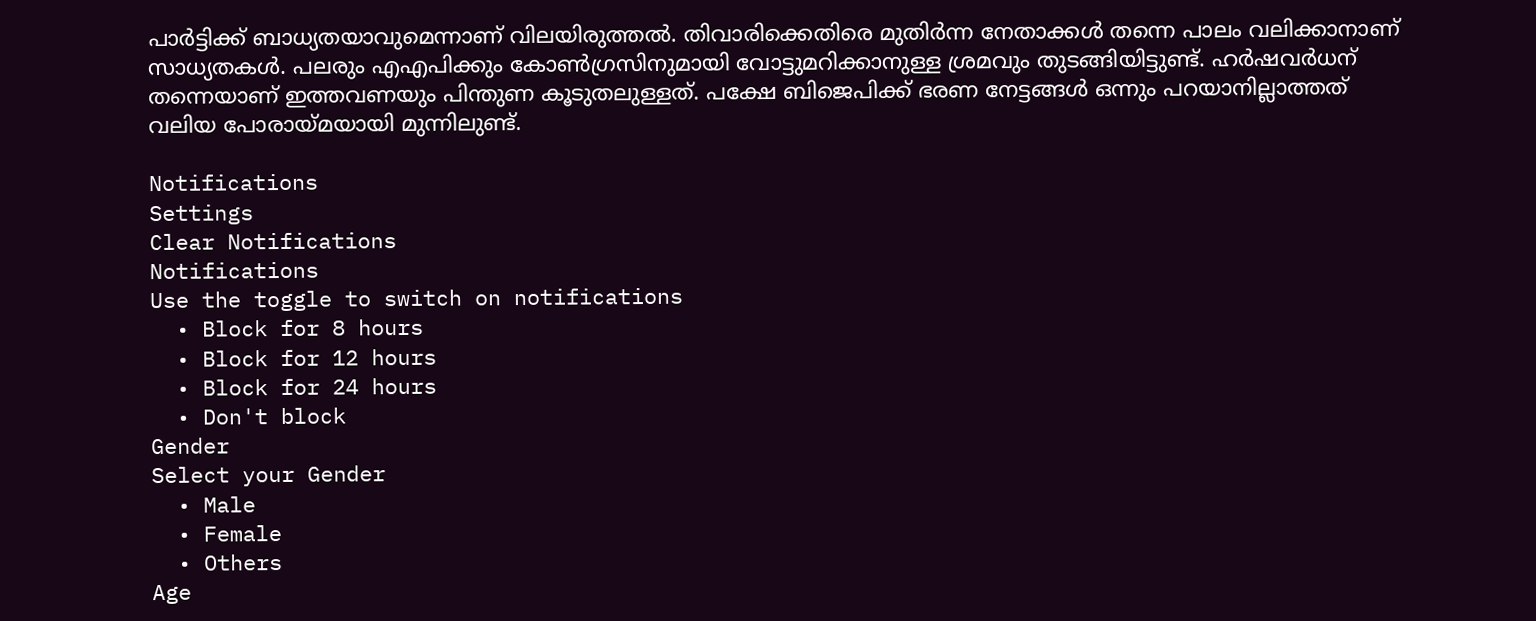പാര്‍ട്ടിക്ക് ബാധ്യതയാവുമെന്നാണ് വിലയിരുത്തല്‍. തിവാരിക്കെതിരെ മുതിര്‍ന്ന നേതാക്കള്‍ തന്നെ പാലം വലിക്കാനാണ് സാധ്യതകള്‍. പലരും എഎപിക്കും കോണ്‍ഗ്രസിനുമായി വോട്ടുമറിക്കാനുള്ള ശ്രമവും തുടങ്ങിയിട്ടുണ്ട്. ഹര്‍ഷവര്‍ധന് തന്നെയാണ് ഇത്തവണയും പിന്തുണ കൂടുതലുള്ളത്. പക്ഷേ ബിജെപിക്ക് ഭരണ നേട്ടങ്ങള്‍ ഒന്നും പറയാനില്ലാത്തത് വലിയ പോരായ്മയായി മുന്നിലുണ്ട്.

Notifications
Settings
Clear Notifications
Notifications
Use the toggle to switch on notifications
  • Block for 8 hours
  • Block for 12 hours
  • Block for 24 hours
  • Don't block
Gender
Select your Gender
  • Male
  • Female
  • Others
Age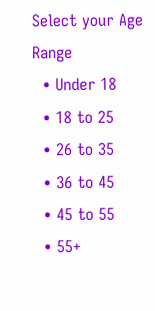Select your Age Range
  • Under 18
  • 18 to 25
  • 26 to 35
  • 36 to 45
  • 45 to 55
  • 55+